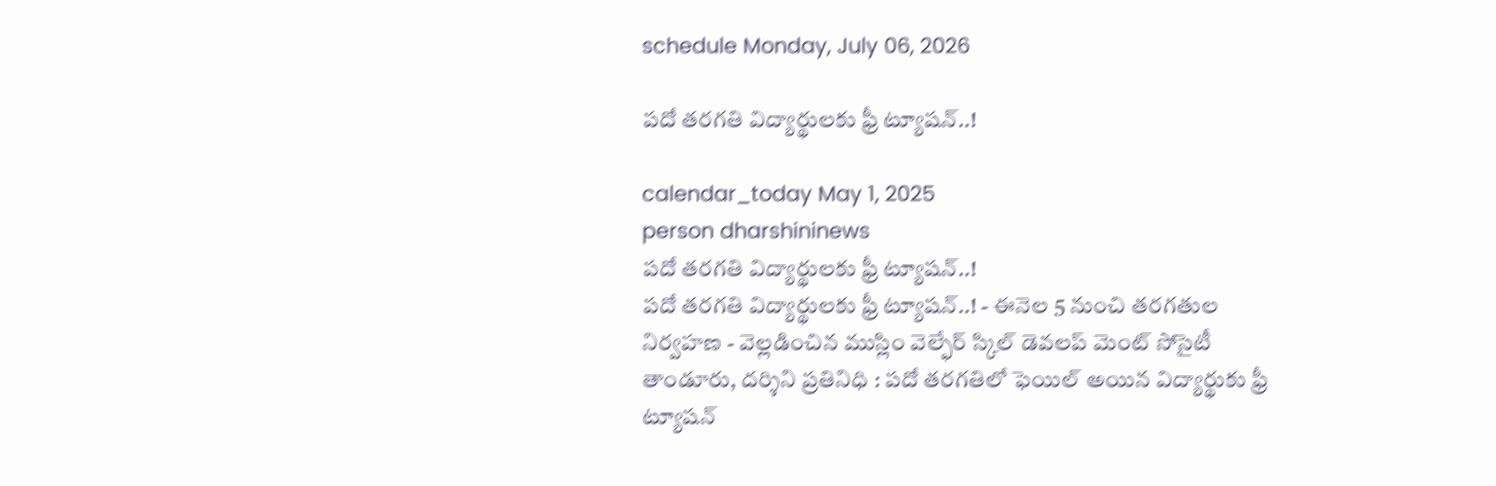schedule Monday, July 06, 2026

పదో తరగతి విద్యార్థులకు ఫ్రీ ట్యూషన్..!

calendar_today May 1, 2025
person dharshininews
పదో తరగతి విద్యార్థులకు ఫ్రీ ట్యూషన్..!
పదో తరగతి విద్యార్థులకు ఫ్రీ ట్యూషన్..! - ఈనెల 5 నుంచి తరగతుల నిర్వహణ - వెల్లడించిన ముస్లిం వెల్ఫేర్ స్కిల్ డెవలప్ మెంట్ సోసైటీ తాండూరు, దర్శిని ప్రతినిధి : పదో తరగతిలో ఫెయిల్ అయిన విద్యార్థుకు ఫ్రీ ట్యూషన్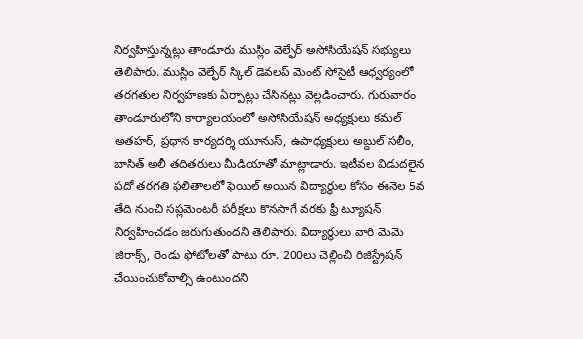నిర్వహిస్తున్నట్లు తాండూరు ముస్లిం వెల్ఫేర్ అసోసియేషన్ సభ్యులు తెలిపారు. ముస్లిం వెల్ఫేర్ స్కిల్ డెవలప్ మెంట్ సోసైటీ ఆధ్వర్యంలో తరగతుల నిర్వహణకు ఏర్పాట్లు చేసినట్లు వెల్లడించారు. గురువారం తాండూరులోని కార్యాలయంలో అసోసియేషన్ అధ్యక్షులు కమల్ అతహర్, ప్రధాన కార్యదర్శి యూనుస్, ఉపాధ్యక్షులు అబ్దుల్ సలీం, బాసిత్ అలీ తదితరులు మీడియాతో మాట్లాడారు. ఇటీవల విడుదలైన పదో తరగతి ఫలితాలలో ఫెయిల్ అయిన విద్యార్థుల కోసం ఈనెల 5వ తేది నుంచి సప్లమెంటరీ పరీక్షలు కొనసాగే వరకు ఫ్రీ ట్యూషన్ నిర్వహించడం జరుగుతుందని తెలిపారు. విద్యార్థులు వారి మెమె జిరాక్స్, రెండు ఫోటోలతో పాటు రూ. 200లు చెల్లించి రిజిస్ట్రేషన్ చేయించుకోవాల్సి ఉంటుందని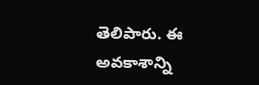తెలిపారు. ఈ అవకాశాన్ని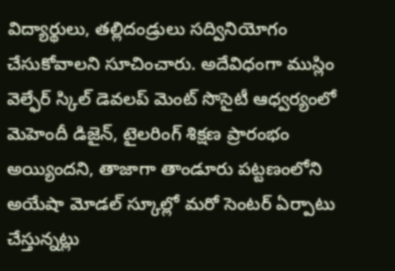విద్యార్థులు, తల్లిదండ్రులు సద్వినియోగం చేసుకోవాలని సూచించారు. అదేవిధంగా ముస్లిం వెల్ఫేర్ స్కిల్ డెవలప్ మెంట్ సొసైటీ ఆధ్వర్యంలో మెహెందీ డిజైన్, టైలరింగ్ శిక్షణ ప్రారంభం అయ్యిందని, తాజాగా తాండూరు పట్టణంలోని అయేషా మోడల్ స్కూల్లో మరో సెంటర్ ఏర్పాటు చేస్తున్నట్లు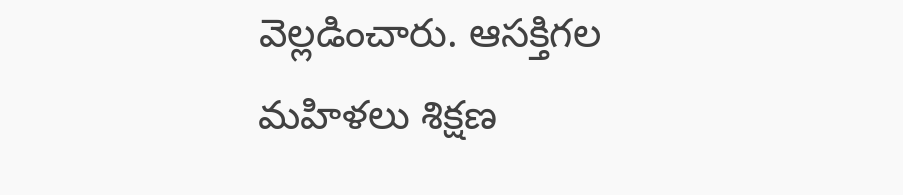వెల్లడించారు. ఆసక్తిగల మహిళలు శిక్షణ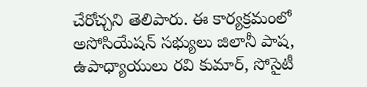చేరోచ్చని తెలిపారు. ఈ కార్యక్రమంలో అసోసియేషన్ సభ్యులు జిలానీ పాష, ఉపాధ్యాయులు రవి కుమార్, సోసైటీ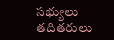సభ్యులు తదితరులు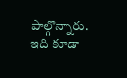పాల్గొన్నారు. ఇది కూడా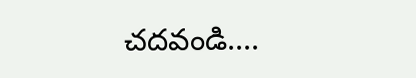చదవండి....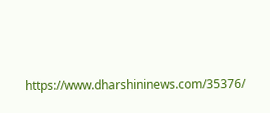https://www.dharshininews.com/35376/